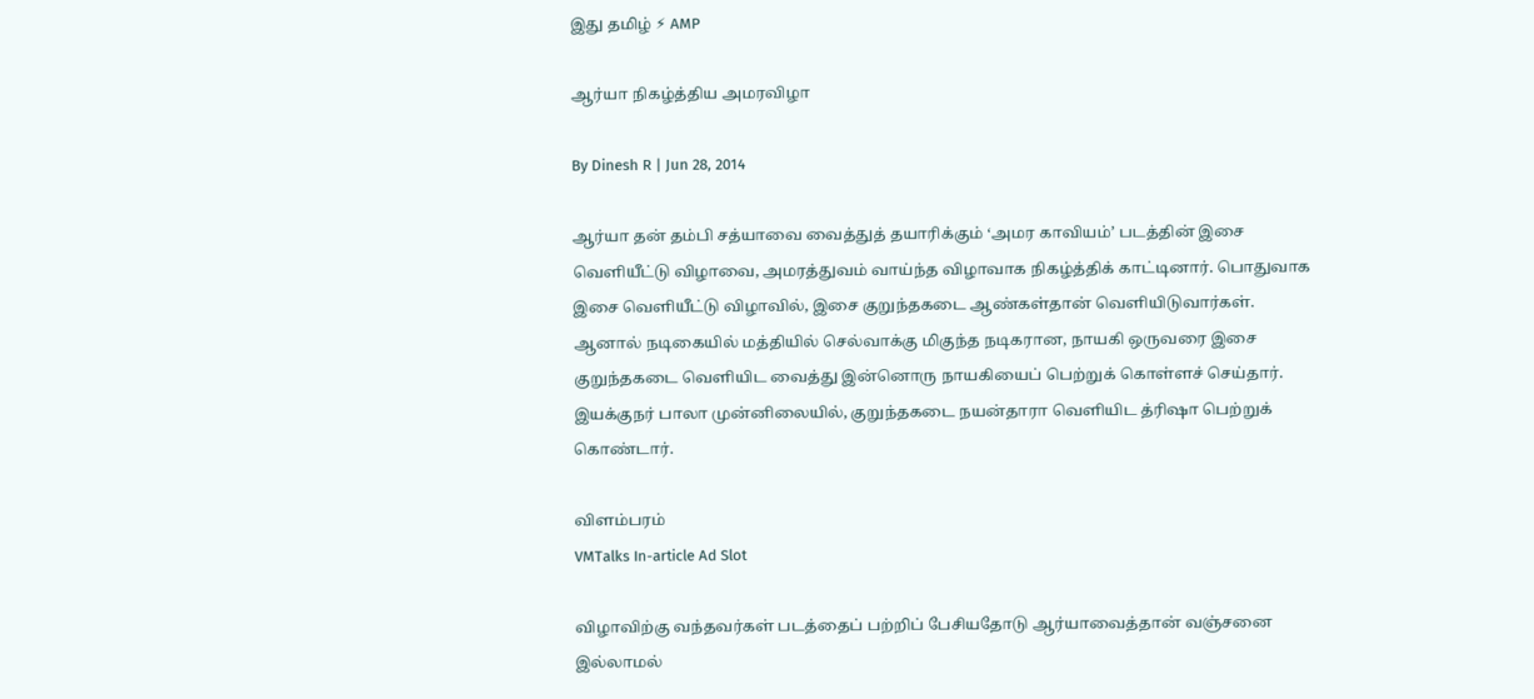இது தமிழ் ⚡ AMP

ஆர்யா நிகழ்த்திய அமரவிழா

By Dinesh R | Jun 28, 2014

ஆர்யா தன் தம்பி சத்யாவை வைத்துத் தயாரிக்கும் ‘அமர காவியம்’ படத்தின் இசை வெளியீட்டு விழாவை, அமரத்துவம் வாய்ந்த விழாவாக நிகழ்த்திக் காட்டினார். பொதுவாக இசை வெளியீட்டு விழாவில், இசை குறுந்தகடை ஆண்கள்தான் வெளியிடுவார்கள். ஆனால் நடிகையில் மத்தியில் செல்வாக்கு மிகுந்த நடிகரான, நாயகி ஒருவரை இசை குறுந்தகடை வெளியிட வைத்து இன்னொரு நாயகியைப் பெற்றுக் கொள்ளச் செய்தார். இயக்குநர் பாலா முன்னிலையில், குறுந்தகடை நயன்தாரா வெளியிட த்ரிஷா பெற்றுக் கொண்டார்.

விளம்பரம்
VMTalks In-article Ad Slot

விழாவிற்கு வந்தவர்கள் படத்தைப் பற்றிப் பேசியதோடு ஆர்யாவைத்தான் வஞ்சனை இல்லாமல்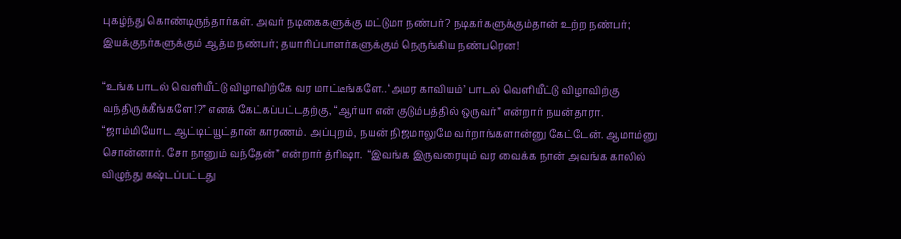புகழ்ந்து கொண்டிருந்தார்கள். அவர் நடிகைகளுக்கு மட்டுமா நண்பர்? நடிகர்களுக்கும்தான் உற்ற நண்பர்; இயக்குநர்களுக்கும் ஆத்ம நண்பர்; தயாரிப்பாளர்களுக்கும் நெருங்கிய நண்பரென!

“உங்க பாடல் வெளியீட்டு விழாவிற்கே வர மாட்டீங்களே.. ‘அமர காவியம்’ பாடல் வெளியீட்டு விழாவிற்கு வந்திருக்கீங்களே!?” எனக் கேட்கப்பட்டதற்கு, “ஆர்யா என் குடும்பத்தில் ஒருவர்” என்றார் நயன்தாரா. “ஜாம்மியோட ஆட்டிட்யூட்தான் காரணம். அப்புறம், நயன் நிஜமாலுமே வர்றாங்களான்னு கேட்டேன். ஆமாம்னு சொன்னார். சோ நானும் வந்தேன்” என்றார் த்ரிஷா.  “இவங்க இருவரையும் வர வைக்க நான் அவங்க காலில் விழுந்து கஷ்டப்பட்டது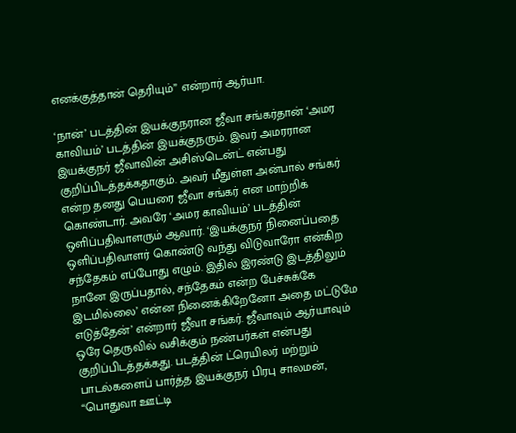எனக்குத்தான் தெரியும்” என்றார் ஆர்யா.

‘நான்’ படத்தின் இயக்குநரான ஜீவா சங்கர்தான் ‘அமர காவியம்’ படத்தின் இயக்குநரும். இவர் அமரரான இயக்குநர் ஜீவாவின் அசிஸ்டென்ட் என்பது குறிப்பிடத்தக்கதாகும். அவர் மீதுள்ள அன்பால் சங்கர் என்ற தனது பெயரை ஜீவா சங்கர் என மாற்றிக் கொண்டார். அவரே ‘அமர காவியம்’ படத்தின் ஒளிப்பதிவாளரும் ஆவார். ‘இயக்குநர் நினைப்பதை ஒளிப்பதிவாளர் கொண்டு வந்து விடுவாரோ என்கிற சந்தேகம் எப்போது எழும். இதில் இரண்டு இடத்திலும் நானே இருப்பதால், சந்தேகம் என்ற பேச்சுக்கே இடமில்லை’ என்ன நினைக்கிறேனோ அதை மட்டுமே எடுத்தேன்’ என்றார் ஜீவா சங்கர். ஜீவாவும் ஆர்யாவும் ஒரே தெருவில் வசிக்கும் நண்பர்கள் என்பது குறிப்பிடத்தக்கது. படத்தின் ட்ரெயிலர் மற்றும் பாடல்களைப் பார்த்த இயக்குநர் பிரபு சாலமன், “பொதுவா ஊட்டி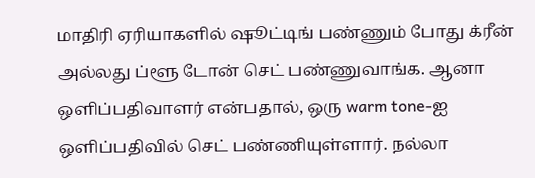மாதிரி ஏரியாகளில் ஷூட்டிங் பண்ணும் போது க்ரீன் அல்லது ப்ளூ டோன் செட் பண்ணுவாங்க. ஆனா ஒளிப்பதிவாளர் என்பதால், ஒரு warm tone-ஐ ஒளிப்பதிவில் செட் பண்ணியுள்ளார். நல்லா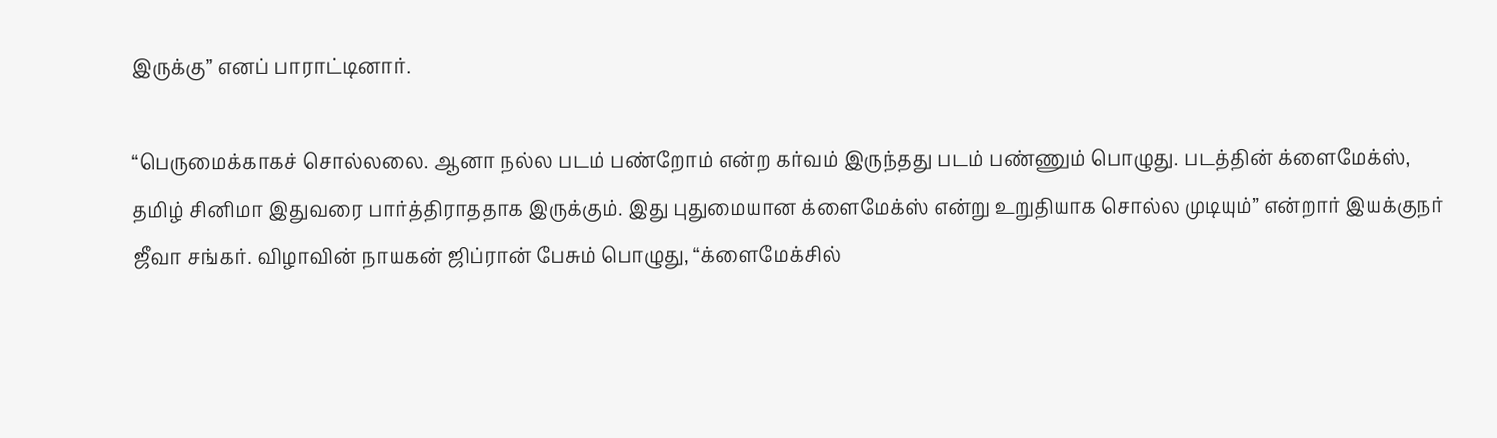இருக்கு” எனப் பாராட்டினார்.

“பெருமைக்காகச் சொல்லலை. ஆனா நல்ல படம் பண்றோம் என்ற கர்வம் இருந்தது படம் பண்ணும் பொழுது. படத்தின் க்ளைமேக்ஸ், தமிழ் சினிமா இதுவரை பார்த்திராததாக இருக்கும். இது புதுமையான க்ளைமேக்ஸ் என்று உறுதியாக சொல்ல முடியும்” என்றார் இயக்குநர் ஜீவா சங்கர். விழாவின் நாயகன் ஜிப்ரான் பேசும் பொழுது, “க்ளைமேக்சில்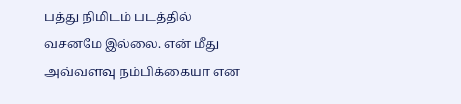பத்து நிமிடம் படத்தில் வசனமே இல்லை. என் மீது அவ்வளவு நம்பிக்கையா என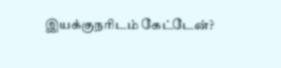இயக்குநரிடம் கேட்டேன்?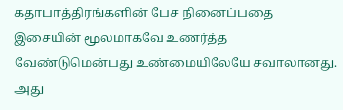கதாபாத்திரங்களின் பேச நினைப்பதை இசையின் மூலமாகவே உணர்த்த வேண்டுமென்பது உண்மையிலேயே சவாலானது. அது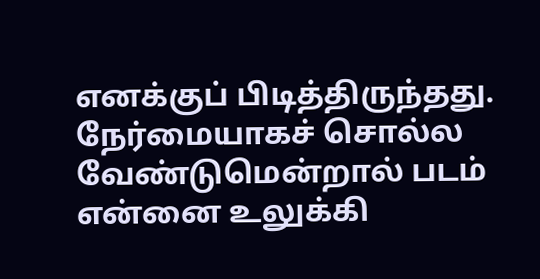எனக்குப் பிடித்திருந்தது. நேர்மையாகச் சொல்ல வேண்டுமென்றால் படம் என்னை உலுக்கி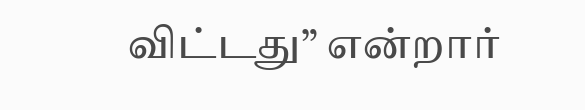விட்டது” என்றார்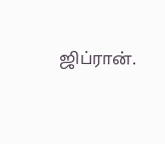ஜிப்ரான்.